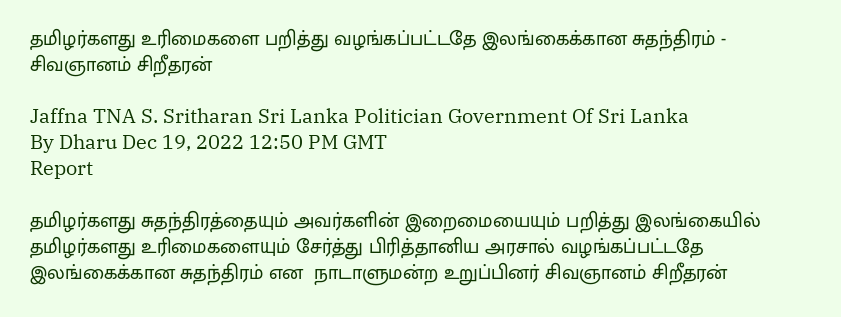தமிழர்களது உரிமைகளை பறித்து வழங்கப்பட்டதே இலங்கைக்கான சுதந்திரம் - சிவஞானம் சிறீதரன்

Jaffna TNA S. Sritharan Sri Lanka Politician Government Of Sri Lanka
By Dharu Dec 19, 2022 12:50 PM GMT
Report

தமிழர்களது சுதந்திரத்தையும் அவர்களின் இறைமையையும் பறித்து இலங்கையில் தமிழர்களது உரிமைகளையும் சேர்த்து பிரித்தானிய அரசால் வழங்கப்பட்டதே இலங்கைக்கான சுதந்திரம் என  நாடாளுமன்ற உறுப்பினர் சிவஞானம் சிறீதரன்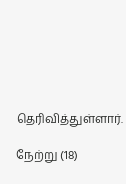தெரிவித்துள்ளார்.

நேற்று (18)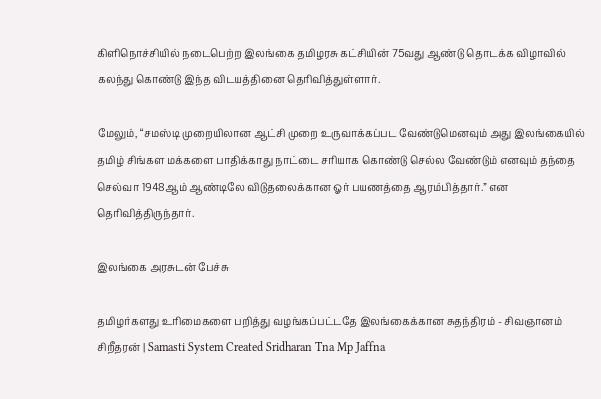கிளிநொச்சியில் நடைபெற்ற இலங்கை தமிழரசு கட்சியின் 75வது ஆண்டு தொடக்க விழாவில் கலந்து கொண்டு இந்த விடயத்தினை தெரிவித்துள்ளார்.

மேலும், “சமஸ்டி முறையிலான ஆட்சி முறை உருவாக்கப்பட வேண்டுமெனவும் அது இலங்கையில் தமிழ் சிங்கள மக்களை பாதிக்காது நாட்டை சரியாக கொண்டு செல்ல வேண்டும் எனவும் தந்தை செல்வா 1948ஆம் ஆண்டிலே விடுதலைக்கான ஓர் பயணத்தை ஆரம்பித்தார்.” என தெரிவித்திருந்தார்.

இலங்கை அரசுடன் பேச்சு

தமிழர்களது உரிமைகளை பறித்து வழங்கப்பட்டதே இலங்கைக்கான சுதந்திரம் - சிவஞானம் சிறீதரன் | Samasti System Created Sridharan Tna Mp Jaffna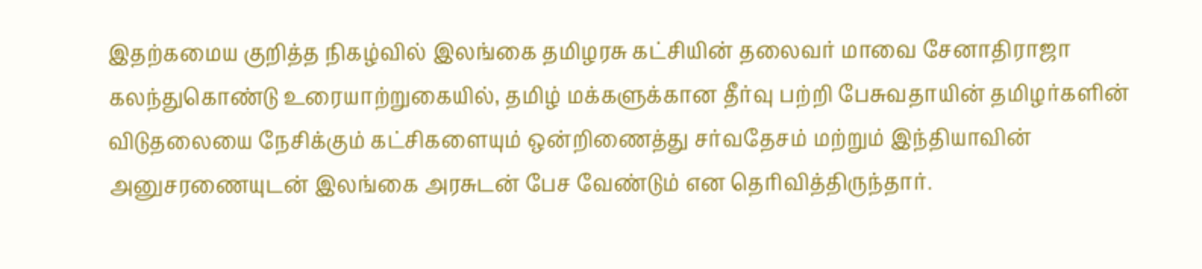இதற்கமைய குறித்த நிகழ்வில் இலங்கை தமிழரசு கட்சியின் தலைவர் மாவை சேனாதிராஜா கலந்துகொண்டு உரையாற்றுகையில், தமிழ் மக்களுக்கான தீர்வு பற்றி பேசுவதாயின் தமிழர்களின் விடுதலையை நேசிக்கும் கட்சிகளையும் ஒன்றிணைத்து சர்வதேசம் மற்றும் இந்தியாவின் அனுசரணையுடன் இலங்கை அரசுடன் பேச வேண்டும் என தெரிவித்திருந்தார்.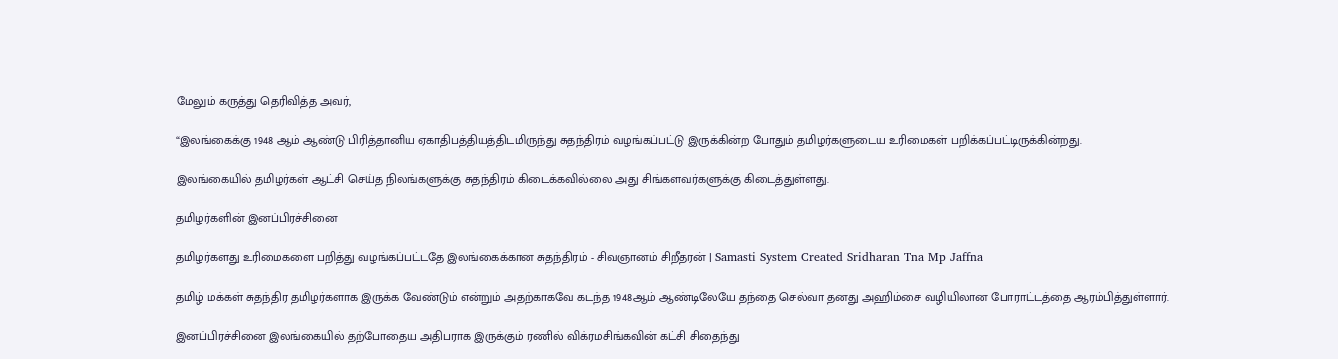மேலும் கருத்து தெரிவித்த அவர்,

“இலங்கைக்கு 1948 ஆம் ஆண்டு பிரித்தானிய ஏகாதிபத்தியத்திடமிருந்து சுதந்திரம் வழங்கப்பட்டு இருக்கின்ற போதும் தமிழர்களுடைய உரிமைகள் பறிக்கப்பட்டிருக்கின்றது.

இலங்கையில் தமிழர்கள் ஆட்சி செய்த நிலங்களுக்கு சுதந்திரம் கிடைக்கவில்லை அது சிங்களவர்களுக்கு கிடைத்துள்ளது.

தமிழர்களின் இனப்பிரச்சினை

தமிழர்களது உரிமைகளை பறித்து வழங்கப்பட்டதே இலங்கைக்கான சுதந்திரம் - சிவஞானம் சிறீதரன் | Samasti System Created Sridharan Tna Mp Jaffna

தமிழ் மக்கள் சுதந்திர தமிழர்களாக இருக்க வேண்டும் என்றும் அதற்காகவே கடந்த 1948ஆம் ஆண்டிலேயே தந்தை செல்வா தனது அஹிம்சை வழியிலான போராட்டத்தை ஆரம்பித்துள்ளார்.

இனப்பிரச்சினை இலங்கையில் தற்போதைய அதிபராக இருக்கும் ரணில் விக்ரமசிங்கவின் கட்சி சிதைந்து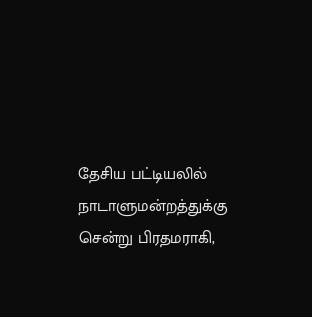தேசிய பட்டியலில் நாடாளுமன்றத்துக்கு சென்று பிரதமராகி,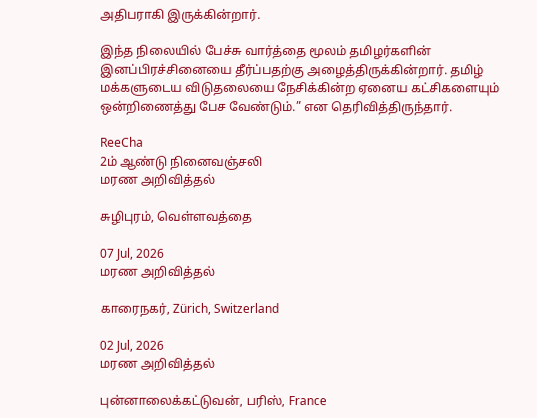அதிபராகி இருக்கின்றார்.

இந்த நிலையில் பேச்சு வார்த்தை மூலம் தமிழர்களின் இனப்பிரச்சினையை தீர்ப்பதற்கு அழைத்திருக்கின்றார். தமிழ் மக்களுடைய விடுதலையை நேசிக்கின்ற ஏனைய கட்சிகளையும் ஒன்றிணைத்து பேச வேண்டும்.” என தெரிவித்திருந்தார்.

ReeCha
2ம் ஆண்டு நினைவஞ்சலி
மரண அறிவித்தல்

சுழிபுரம், வெள்ளவத்தை

07 Jul, 2026
மரண அறிவித்தல்

காரைநகர், Zürich, Switzerland

02 Jul, 2026
மரண அறிவித்தல்

புன்னாலைக்கட்டுவன், பரிஸ், France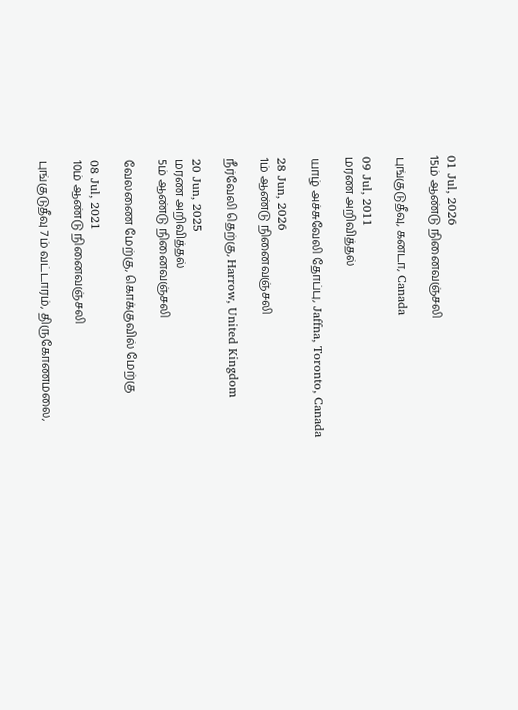01 Jul, 2026
15ம் ஆண்டு நினைவஞ்சலி

புங்குடுதீவு, கனடா, Canada

09 Jul, 2011
மரண அறிவித்தல்

யாழ் அச்சுவேலி தோப்பு, Jaffna, Toronto, Canada

28 Jun, 2026
1ம் ஆண்டு நினைவஞ்சலி

நீர்வேலி தெற்கு, Harrow, United Kingdom

20 Jun, 2025
மரண அறிவித்தல்
5ம் ஆண்டு நினைவஞ்சலி

வேலணை மேற்கு, கொக்குவில் மேற்கு

08 Jul, 2021
10ம் ஆண்டு நினைவஞ்சலி

புங்குடுதீவு 7ம் வட்டாரம், திருகோணமலை,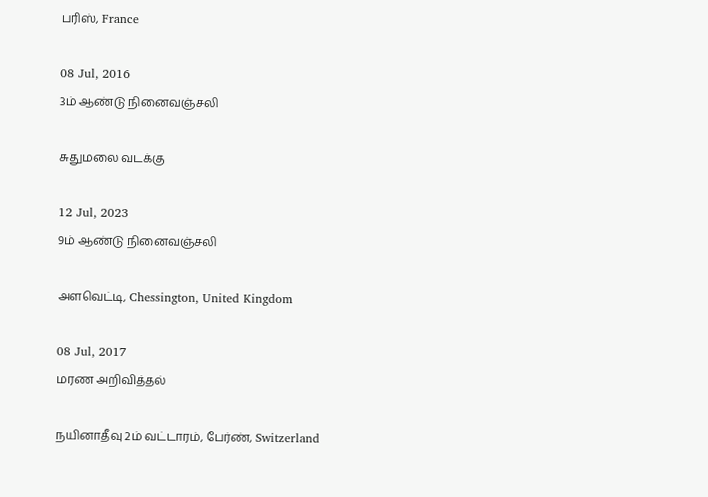பரிஸ், France

08 Jul, 2016
3ம் ஆண்டு நினைவஞ்சலி

சுதுமலை வடக்கு

12 Jul, 2023
9ம் ஆண்டு நினைவஞ்சலி

அளவெட்டி, Chessington, United Kingdom

08 Jul, 2017
மரண அறிவித்தல்

நயினாதீவு 2ம் வட்டாரம், பேர்ண், Switzerland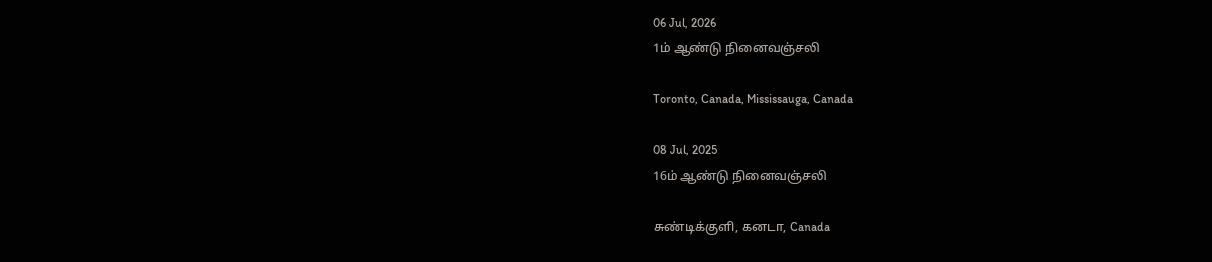06 Jul, 2026
1ம் ஆண்டு நினைவஞ்சலி

Toronto, Canada, Mississauga, Canada

08 Jul, 2025
16ம் ஆண்டு நினைவஞ்சலி

சுண்டிக்குளி, கனடா, Canada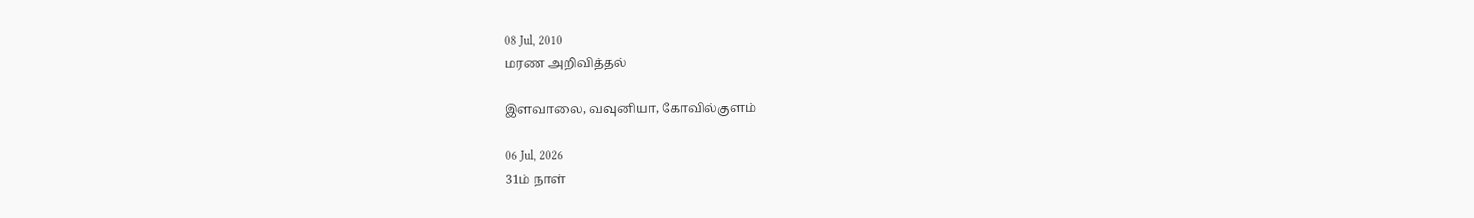08 Jul, 2010
மரண அறிவித்தல்

இளவாலை, வவுனியா, கோவில்குளம்

06 Jul, 2026
31ம் நாள்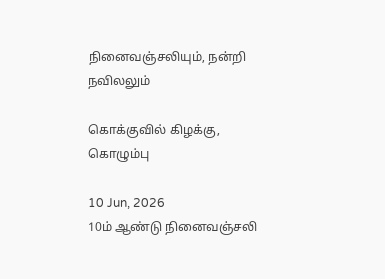நினைவஞ்சலியும், நன்றி நவிலலும்

கொக்குவில் கிழக்கு, கொழும்பு

10 Jun, 2026
10ம் ஆண்டு நினைவஞ்சலி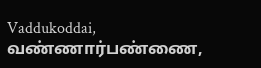Vaddukoddai, வண்ணார்பண்ணை,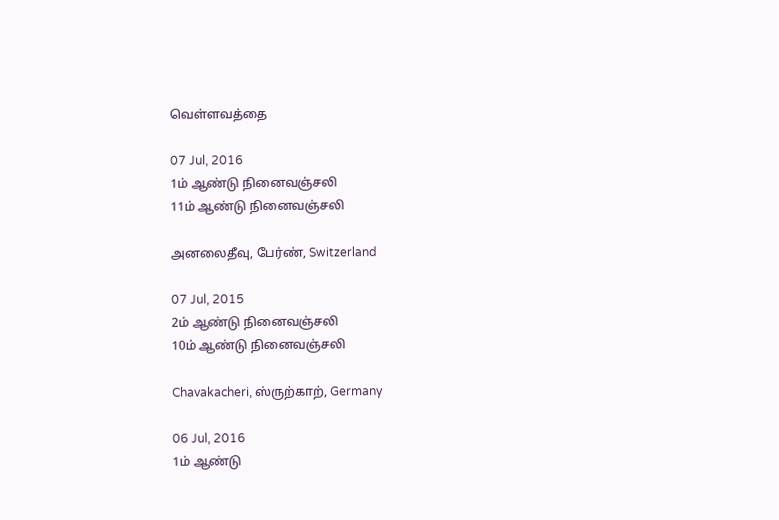வெள்ளவத்தை

07 Jul, 2016
1ம் ஆண்டு நினைவஞ்சலி
11ம் ஆண்டு நினைவஞ்சலி

அனலைதீவு, பேர்ண், Switzerland

07 Jul, 2015
2ம் ஆண்டு நினைவஞ்சலி
10ம் ஆண்டு நினைவஞ்சலி

Chavakacheri, ஸ்ருற்காற், Germany

06 Jul, 2016
1ம் ஆண்டு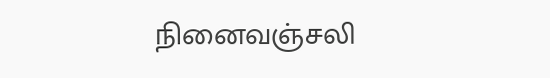நினைவஞ்சலி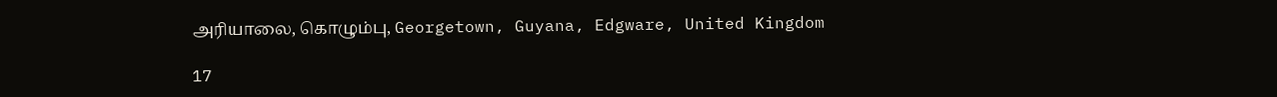அரியாலை, கொழும்பு, Georgetown, Guyana, Edgware, United Kingdom

17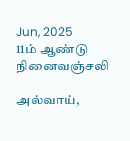Jun, 2025
11ம் ஆண்டு நினைவஞ்சலி

அல்வாய்,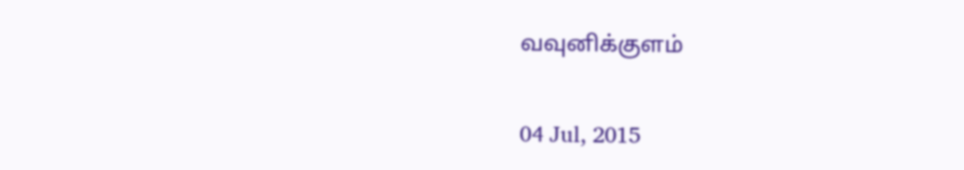வவுனிக்குளம்

04 Jul, 2015